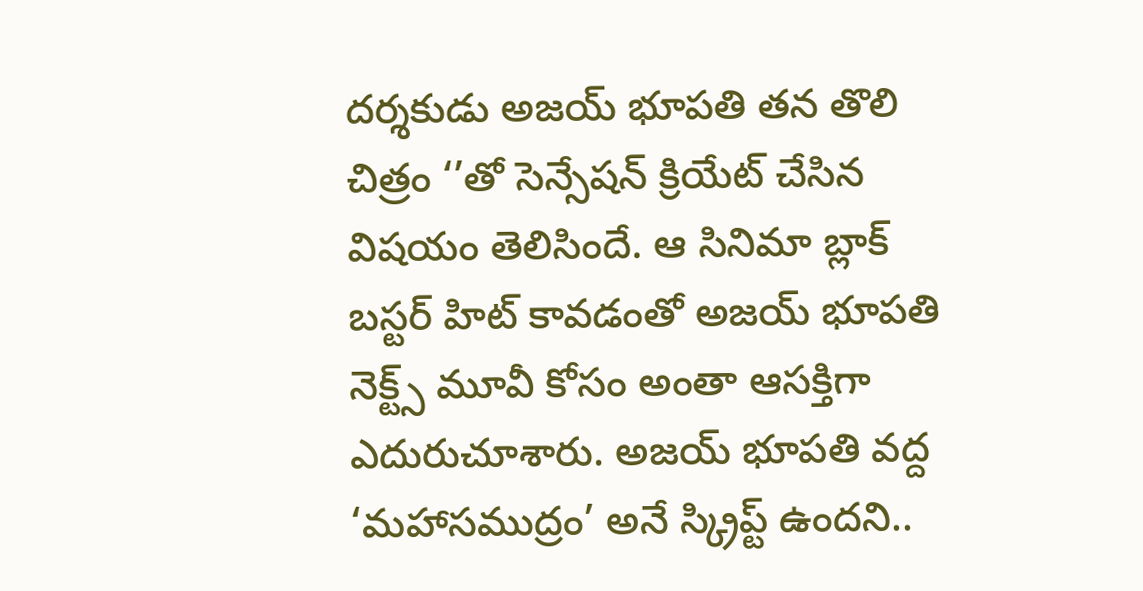దర్శకుడు అజయ్ భూపతి తన తొలి చిత్రం ‘’తో సెన్సేషన్ క్రియేట్ చేసిన విషయం తెలిసిందే. ఆ సినిమా బ్లాక్ బస్టర్ హిట్ కావడంతో అజయ్ భూపతి నెక్ట్స్ మూవీ కోసం అంతా ఆసక్తిగా ఎదురుచూశారు. అజయ్ భూపతి వద్ద ‘మహాసముద్రం’ అనే స్క్రిప్ట్ ఉందని..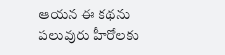ఆయన ఈ కథను పలువురు హీరోలకు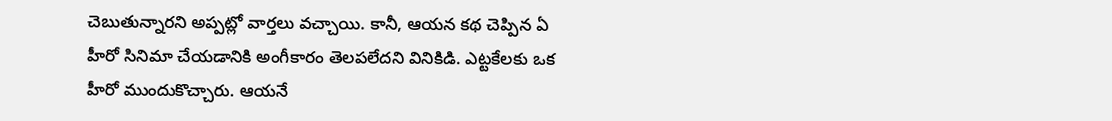చెబుతున్నారని అప్పట్లో వార్తలు వచ్చాయి. కానీ, ఆయన కథ చెప్పిన ఏ హీరో సినిమా చేయడానికి అంగీకారం తెలపలేదని వినికిడి. ఎట్టకేలకు ఒక హీరో ముందుకొచ్చారు. ఆయనే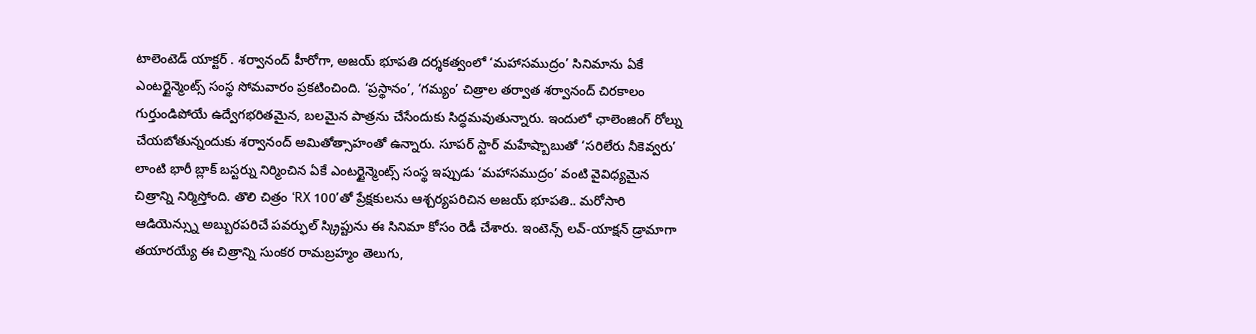టాలెంటెడ్ యాక్టర్ . శర్వానంద్ హీరోగా, అజయ్ భూపతి దర్శకత్వంలో ‘మహాసముద్రం’ సినిమాను ఏకే ఎంటర్టైన్మెంట్స్ సంస్థ సోమవారం ప్రకటించింది. ‘ప్రస్థానం’, ‘గమ్యం’ చిత్రాల తర్వాత శర్వానంద్ చిరకాలం గుర్తుండిపోయే ఉద్వేగభరితమైన, బలమైన పాత్రను చేసేందుకు సిద్ధమవుతున్నారు. ఇందులో ఛాలెంజింగ్ రోల్ను చేయబోతున్నందుకు శర్వానంద్ అమితోత్సాహంతో ఉన్నారు. సూపర్ స్టార్ మహేష్బాబుతో ‘సరిలేరు నీకెవ్వరు’ లాంటి భారీ బ్లాక్ బస్టర్ను నిర్మించిన ఏకే ఎంటర్టైన్మెంట్స్ సంస్థ ఇప్పుడు ‘మహాసముద్రం’ వంటి వైవిధ్యమైన చిత్రాన్ని నిర్మిస్తోంది. తొలి చిత్రం ‘RX 100’తో ప్రేక్షకులను ఆశ్చర్యపరిచిన అజయ్ భూపతి.. మరోసారి ఆడియెన్స్ను అబ్బురపరిచే పవర్ఫుల్ స్క్రిప్టును ఈ సినిమా కోసం రెడీ చేశారు. ఇంటెన్స్ లవ్-యాక్షన్ డ్రామాగా తయారయ్యే ఈ చిత్రాన్ని సుంకర రామబ్రహ్మం తెలుగు,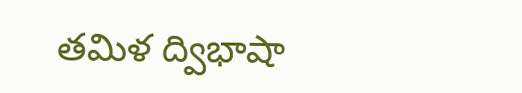తమిళ ద్విభాషా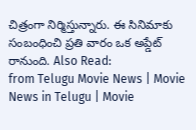చిత్రంగా నిర్మిస్తున్నారు. ఈ సినిమాకు సంబంధించి ప్రతి వారం ఒక అప్డేట్ రానుంది. Also Read:
from Telugu Movie News | Movie News in Telugu | Movie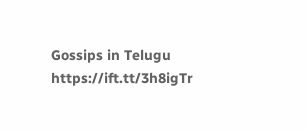Gossips in Telugu https://ift.tt/3h8igTr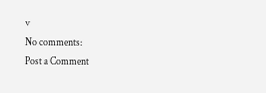v
No comments:
Post a Comment